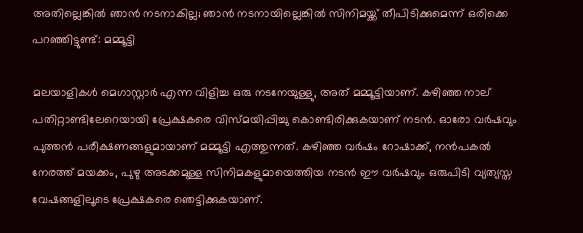അതില്ലെങ്കിൽ ഞാൻ നടനാകില്ല; ഞാൻ നടനായില്ലെങ്കിൽ സിനിമയ്ക്ക് തീപിടിക്കുമെന്ന് ഒരിക്കെ പറഞ്ഞിട്ടുണ്ട്: മമ്മൂട്ടി

മലയാളികൾ മെഗാസ്റ്റാർ എന്ന വിളിച്ച ഒരു നടനേയുള്ളു, അത് മമ്മൂട്ടിയാണ്. കഴിഞ്ഞ നാല് പതിറ്റാണ്ടിലേറെയായി പ്രേക്ഷകരെ വിസ്‍മയിപ്പിച്ചു കൊണ്ടിരിക്കുകയാണ് നടൻ. ഓരോ വർഷവും പുത്തൻ പരീക്ഷണങ്ങളുമായാണ് മമ്മൂട്ടി എത്തുന്നത്. കഴിഞ്ഞ വർഷം റോഷാക്ക്, നൻപകൽ നേരത്ത് മയക്കം, പുഴു അടക്കമുള്ള സിനിമകളുമായെത്തിയ നടൻ ഈ വർഷവും ഒരുപിടി വ്യത്യസ്ത വേഷങ്ങളിലൂടെ പ്രേക്ഷകരെ ഞെട്ടിക്കുകയാണ്.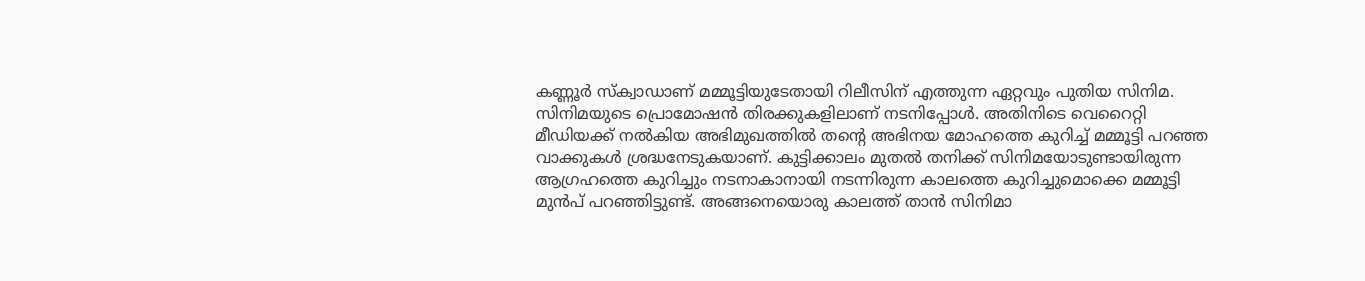കണ്ണൂർ സ്‌ക്വാഡാണ് മമ്മൂട്ടിയുടേതായി റിലീസിന് എത്തുന്ന ഏറ്റവും പുതിയ സിനിമ. സിനിമയുടെ പ്രൊമോഷൻ തിരക്കുകളിലാണ് നടനിപ്പോൾ. അതിനിടെ വെറൈറ്റി മീഡിയക്ക് നൽകിയ അഭിമുഖത്തിൽ തന്റെ അഭിനയ മോഹത്തെ കുറിച്ച് മമ്മൂട്ടി പറഞ്ഞ വാക്കുകൾ ശ്രദ്ധനേടുകയാണ്. കുട്ടിക്കാലം മുതൽ തനിക്ക് സിനിമയോടുണ്ടായിരുന്ന ആഗ്രഹത്തെ കുറിച്ചും നടനാകാനായി നടന്നിരുന്ന കാലത്തെ കുറിച്ചുമൊക്കെ മമ്മൂട്ടി മുൻപ് പറഞ്ഞിട്ടുണ്ട്. അങ്ങനെയൊരു കാലത്ത് താൻ സിനിമാ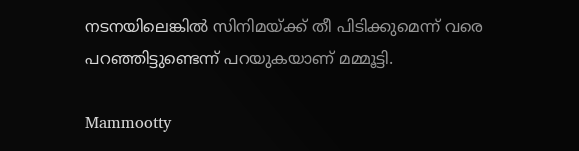നടനയിലെങ്കിൽ സിനിമയ്ക്ക് തീ പിടിക്കുമെന്ന് വരെ പറഞ്ഞിട്ടുണ്ടെന്ന് പറയുകയാണ് മമ്മൂട്ടി.

Mammootty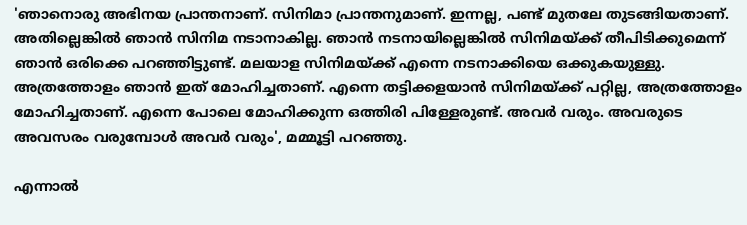'ഞാനൊരു അഭിനയ പ്രാന്തനാണ്. സിനിമാ പ്രാന്തനുമാണ്. ഇന്നല്ല, പണ്ട് മുതലേ തുടങ്ങിയതാണ്. അതില്ലെങ്കിൽ ഞാൻ സിനിമ നടാനാകില്ല. ഞാൻ നടനായില്ലെങ്കിൽ സിനിമയ്ക്ക് തീപിടിക്കുമെന്ന് ഞാൻ ഒരിക്കെ പറഞ്ഞിട്ടുണ്ട്. മലയാള സിനിമയ്ക്ക് എന്നെ നടനാക്കിയെ ഒക്കുകയുള്ളു. അത്രത്തോളം ഞാൻ ഇത് മോഹിച്ചതാണ്. എന്നെ തട്ടിക്കളയാൻ സിനിമയ്ക്ക് പറ്റില്ല, അത്രത്തോളം മോഹിച്ചതാണ്. എന്നെ പോലെ മോഹിക്കുന്ന ഒത്തിരി പിള്ളേരുണ്ട്. അവർ വരും. അവരുടെ അവസരം വരുമ്പോൾ അവർ വരും', മമ്മൂട്ടി പറഞ്ഞു.

എന്നാൽ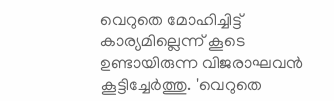വെറുതെ മോഹിച്ചിട്ട് കാര്യമില്ലെന്ന് കൂടെ ഉണ്ടായിരുന്ന വിജരാഘവൻ കൂട്ടിച്ചേർത്തു. 'വെറുതെ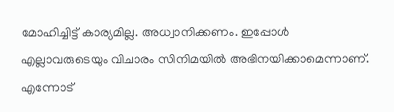മോഹിച്ചിട്ട് കാര്യമില്ല. അധ്വാനിക്കണം. ഇപ്പോൾ എല്ലാവരുടെയും വിചാരം സിനിമയിൽ അഭിനയിക്കാമെന്നാണ്. എന്നോട്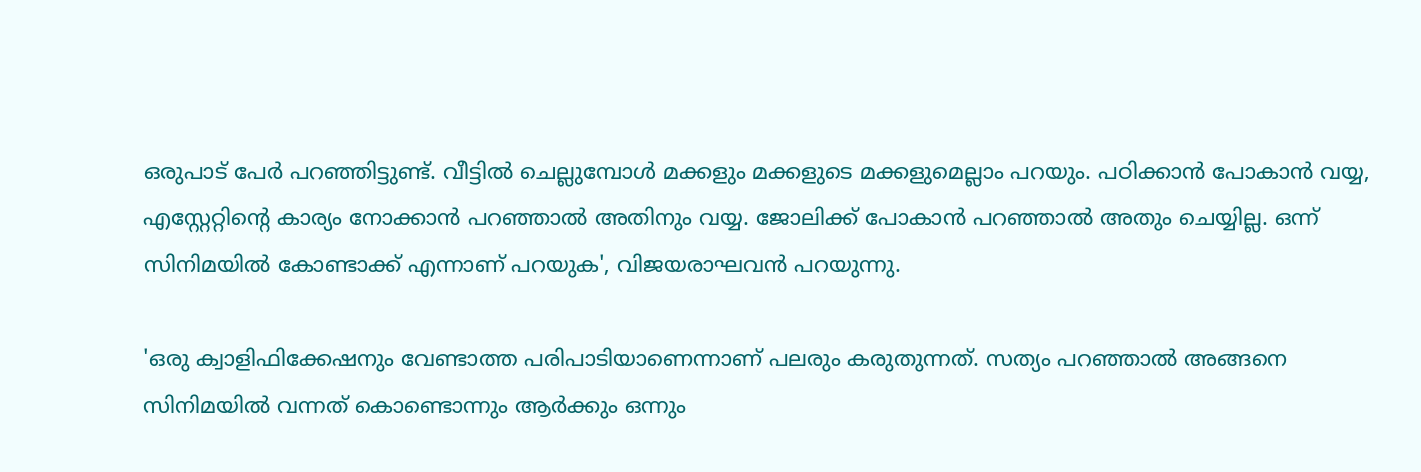ഒരുപാട് പേർ പറഞ്ഞിട്ടുണ്ട്. വീട്ടിൽ ചെല്ലുമ്പോൾ മക്കളും മക്കളുടെ മക്കളുമെല്ലാം പറയും. പഠിക്കാൻ പോകാൻ വയ്യ, എസ്റ്റേറ്റിന്റെ കാര്യം നോക്കാൻ പറഞ്ഞാൽ അതിനും വയ്യ. ജോലിക്ക് പോകാൻ പറഞ്ഞാൽ അതും ചെയ്യില്ല. ഒന്ന് സിനിമയിൽ കോണ്ടാക്ക് എന്നാണ് പറയുക', വിജയരാഘവൻ പറയുന്നു.

'ഒരു ക്വാളിഫിക്കേഷനും വേണ്ടാത്ത പരിപാടിയാണെന്നാണ് പലരും കരുതുന്നത്. സത്യം പറഞ്ഞാൽ അങ്ങനെ സിനിമയിൽ വന്നത് കൊണ്ടൊന്നും ആർക്കും ഒന്നും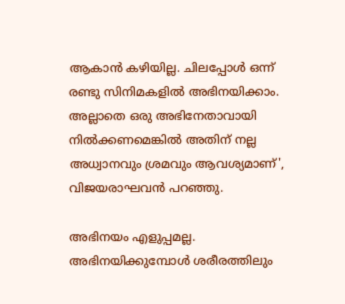ആകാൻ കഴിയില്ല. ചിലപ്പോൾ ഒന്ന് രണ്ടു സിനിമകളിൽ അഭിനയിക്കാം. അല്ലാതെ ഒരു അഭിനേതാവായി നിൽക്കണമെങ്കിൽ അതിന് നല്ല അധ്വാനവും ശ്രമവും ആവശ്യമാണ്', വിജയരാഘവൻ പറഞ്ഞു.

അഭിനയം എളുപ്പമല്ല. അഭിനയിക്കുമ്പോൾ ശരീരത്തിലും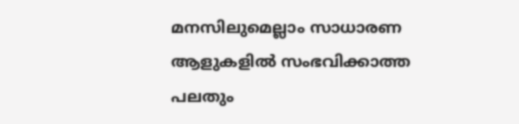മനസിലുമെല്ലാം സാധാരണ ആളുകളിൽ സംഭവിക്കാത്ത പലതും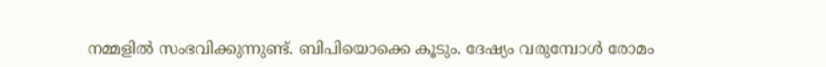നമ്മളിൽ സംഭവിക്കുന്നുണ്ട്. ബിപിയൊക്കെ കൂടും. ദേഷ്യം വരുമ്പോൾ രോമം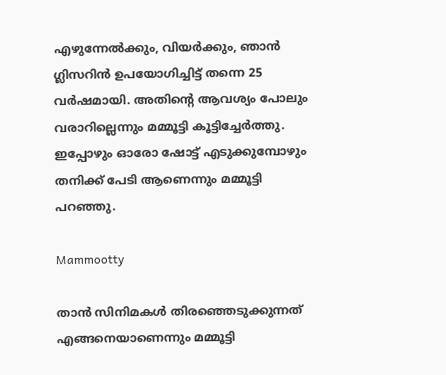എഴുന്നേൽക്കും, വിയർക്കും, ഞാൻ ഗ്ലിസറിൻ ഉപയോഗിച്ചിട്ട് തന്നെ 25 വർഷമായി. അതിന്റെ ആവശ്യം പോലും വരാറില്ലെന്നും മമ്മൂട്ടി കൂട്ടിച്ചേർത്തു. ഇപ്പോഴും ഓരോ ഷോട്ട് എടുക്കുമ്പോഴും തനിക്ക് പേടി ആണെന്നും മമ്മൂട്ടി പറഞ്ഞു.

Mammootty

താൻ സിനിമകൾ തിരഞ്ഞെടുക്കുന്നത് എങ്ങനെയാണെന്നും മമ്മൂട്ടി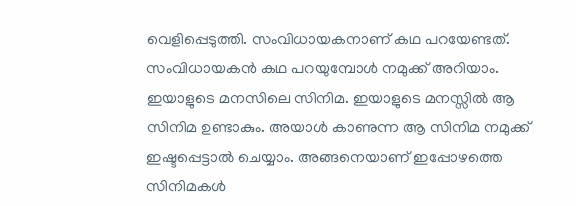വെളിപ്പെടുത്തി. സംവിധായകനാണ് കഥ പറയേണ്ടത്. സംവിധായകൻ കഥ പറയുമ്പോൾ നമുക്ക് അറിയാം. ഇയാളുടെ മനസിലെ സിനിമ. ഇയാളുടെ മനസ്സിൽ ആ സിനിമ ഉണ്ടാകും. അയാൾ കാണുന്ന ആ സിനിമ നമുക്ക് ഇഷ്ടപ്പെട്ടാൽ ചെയ്യാം. അങ്ങനെയാണ് ഇപ്പോഴത്തെ സിനിമകൾ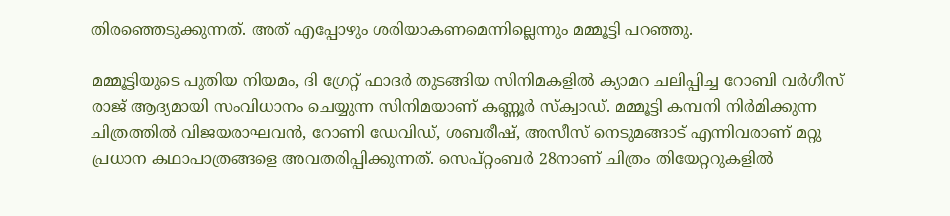തിരഞ്ഞെടുക്കുന്നത്. അത് എപ്പോഴും ശരിയാകണമെന്നില്ലെന്നും മമ്മൂട്ടി പറഞ്ഞു.

മമ്മൂട്ടിയുടെ പുതിയ നിയമം, ദി ഗ്രേറ്റ് ഫാദർ തുടങ്ങിയ സിനിമകളിൽ ക്യാമറ ചലിപ്പിച്ച റോബി വർഗീസ് രാജ് ആദ്യമായി സംവിധാനം ചെയ്യുന്ന സിനിമയാണ് കണ്ണൂർ സ്‌ക്വാഡ്. മമ്മൂട്ടി കമ്പനി നിർമിക്കുന്ന ചിത്രത്തിൽ വിജയരാഘവൻ, റോണി ഡേവിഡ്, ശബരീഷ്, അസീസ് നെടുമങ്ങാട് എന്നിവരാണ് മറ്റു പ്രധാന കഥാപാത്രങ്ങളെ അവതരിപ്പിക്കുന്നത്. സെപ്റ്റംബർ 28നാണ് ചിത്രം തിയേറ്ററുകളിൽ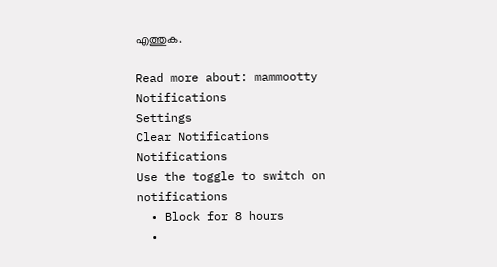എത്തുക.

Read more about: mammootty
Notifications
Settings
Clear Notifications
Notifications
Use the toggle to switch on notifications
  • Block for 8 hours
  •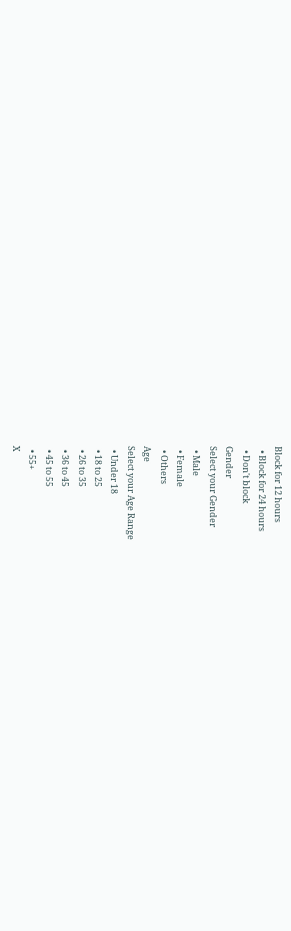Block for 12 hours
  • Block for 24 hours
  • Don't block
Gender
Select your Gender
  • Male
  • Female
  • Others
Age
Select your Age Range
  • Under 18
  • 18 to 25
  • 26 to 35
  • 36 to 45
  • 45 to 55
  • 55+
X